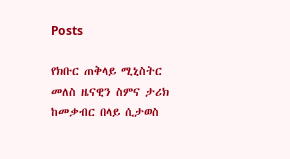Posts

የክቡር ጠቅላይ ሚኒስትር መለስ ዜናዊን ስምና ታሪክ ከመቃብር በላይ ሲታወስ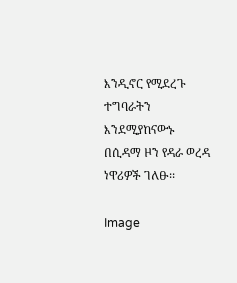እንዲኖር የሚደረጉ ተግባራትን እንደሚያከናውኑ በሲዳማ ዞን የዳራ ወረዳ ነዋሪዎች ገለፁ፡፡

Image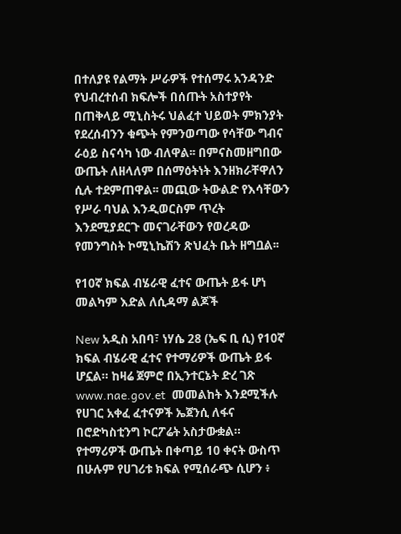በተለያዩ የልማት ሥራዎች የተሰማሩ አንዳንድ የህብረተሰብ ክፍሎች በሰጡት አስተያየት በጠቅላይ ሚኒስትሩ ህልፈተ ህይወት ምክንያት የደረሰብንን ቁጭት የምንወጣው የሳቸው ግብና ራዕይ ስናሳካ ነው ብለዋል፡፡ በምናስመዘግበው ውጤት ለዘላለም በሰማዕትነት እንዘክራቸዋለን ሲሉ ተደምጠዋል፡፡ መጪው ትውልድ የእሳቸውን የሥራ ባህል እንዲወርስም ጥረት እንደሚያደርጉ መናገራቸውን የወረዳው የመንግስት ኮሚኒኬሽን ጽህፈት ቤት ዘግቧል፡፡

የ10ኛ ክፍል ብሄራዊ ፈተና ውጤት ይፋ ሆነ መልካም እድል ለሲዳማ ልጆች

New አዲስ አበባ፣ ነሃሴ 28 (ኤፍ ቢ ሲ) የ10ኛ ክፍል ብሄራዊ ፈተና የተማሪዎች ውጤት ይፋ ሆኗል። ከዛሬ ጀምሮ በኢንተርኔት ድረ ገጽ  www.nae.gov.et  መመልከት እንደሚችሉ የሀገር አቀፈ ፈተናዎች ኤጀንሲ ለፋና በሮድካስቲንግ ኮርፖሬት አስታውቋል። የተማሪዎች ውጤት በቀጣይ 10 ቀናት ውስጥ በሁሉም የሀገሪቱ ክፍል የሚሰራጭ ሲሆን ፥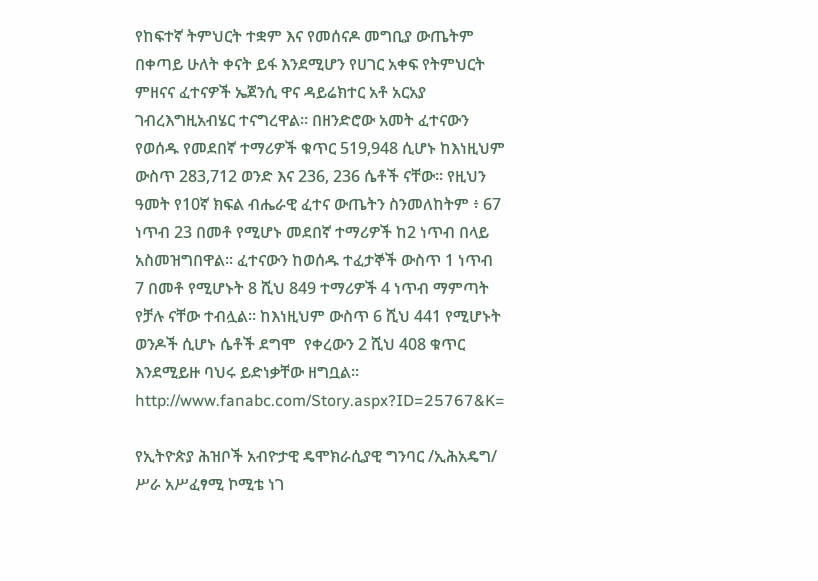የከፍተኛ ትምህርት ተቋም እና የመሰናዶ መግቢያ ውጤትም በቀጣይ ሁለት ቀናት ይፋ እንደሚሆን የሀገር አቀፍ የትምህርት ምዘናና ፈተናዎች ኤጀንሲ ዋና ዳይሬክተር አቶ አርአያ ገብረእግዚአብሄር ተናግረዋል። በዘንድሮው አመት ፈተናውን የወሰዱ የመደበኛ ተማሪዎች ቁጥር 519,948 ሲሆኑ ከእነዚህም ውስጥ 283,712 ወንድ እና 236, 236 ሴቶች ናቸው። የዚህን ዓመት የ10ኛ ክፍል ብሔራዊ ፈተና ውጤትን ስንመለከትም ፥ 67 ነጥብ 23 በመቶ የሚሆኑ መደበኛ ተማሪዎች ከ2 ነጥብ በላይ አስመዝግበዋል። ፈተናውን ከወሰዱ ተፈታኞች ውስጥ 1 ነጥብ 7 በመቶ የሚሆኑት 8 ሺህ 849 ተማሪዎች 4 ነጥብ ማምጣት የቻሉ ናቸው ተብሏል። ከእነዚህም ውስጥ 6 ሺህ 441 የሚሆኑት ወንዶች ሲሆኑ ሴቶች ደግሞ  የቀረውን 2 ሺህ 408 ቁጥር እንደሚይዙ ባህሩ ይድነቃቸው ዘግቧል። http://www.fanabc.com/Story.aspx?ID=25767&K=

የኢትዮጵያ ሕዝቦች አብዮታዊ ዴሞክራሲያዊ ግንባር /ኢሕአዴግ/ ሥራ አሥፈፃሚ ኮሚቴ ነገ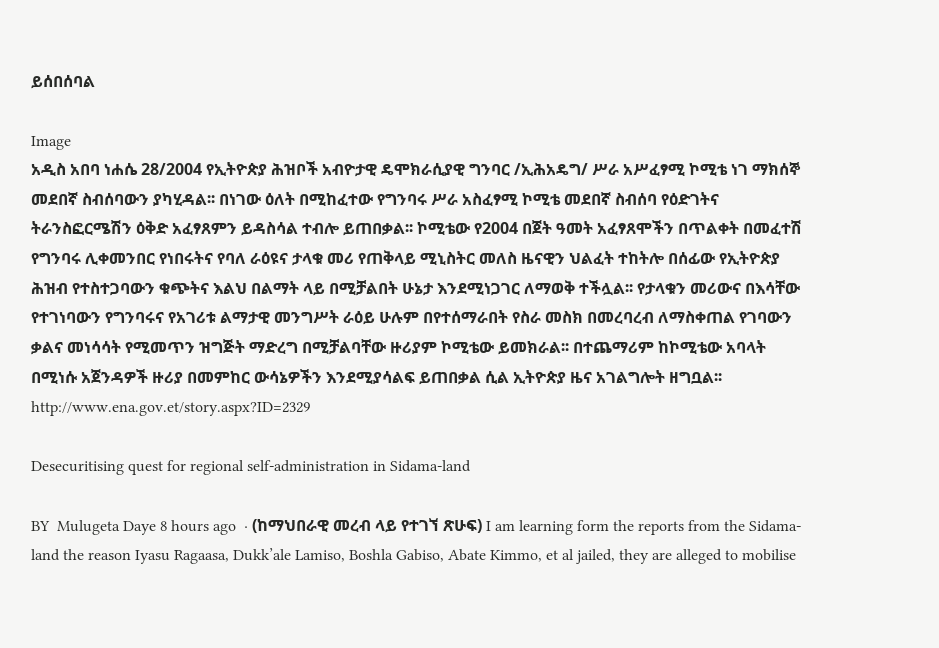ይሰበሰባል

Image
አዲስ አበባ ነሐሴ 28/2004 የኢትዮጵያ ሕዝቦች አብዮታዊ ዴሞክራሲያዊ ግንባር /ኢሕአዴግ/ ሥራ አሥፈፃሚ ኮሚቴ ነገ ማክሰኞ መደበኛ ስብሰባውን ያካሂዳል፡፡ በነገው ዕለት በሚከፈተው የግንባሩ ሥራ አስፈፃሚ ኮሚቴ መደበኛ ስብሰባ የዕድገትና ትራንስፎርሜሽን ዕቅድ አፈፃጸምን ይዳስሳል ተብሎ ይጠበቃል፡፡ ኮሚቴው የ2004 በጀት ዓመት አፈፃጸሞችን በጥልቀት በመፈተሽ የግንባሩ ሊቀመንበር የነበሩትና የባለ ራዕዩና ታላቁ መሪ የጠቅላይ ሚኒስትር መለስ ዜናዊን ህልፈት ተከትሎ በሰፊው የኢትዮጵያ ሕዝብ የተስተጋባውን ቁጭትና እልህ በልማት ላይ በሚቻልበት ሁኔታ እንደሚነጋገር ለማወቅ ተችሏል፡፡ የታላቁን መሪውና በእሳቸው የተገነባውን የግንባሩና የአገሪቱ ልማታዊ መንግሥት ራዕይ ሁሉም በየተሰማራበት የስራ መስክ በመረባረብ ለማስቀጠል የገባውን ቃልና መነሳሳት የሚመጥን ዝግጅት ማድረግ በሚቻልባቸው ዙሪያም ኮሚቴው ይመክራል፡፡ በተጨማሪም ከኮሚቴው አባላት በሚነሱ አጀንዳዎች ዙሪያ በመምከር ውሳኔዎችን እንደሚያሳልፍ ይጠበቃል ሲል ኢትዮጵያ ዜና አገልግሎት ዘግቧል፡፡ http://www.ena.gov.et/story.aspx?ID=2329

Desecuritising quest for regional self-administration in Sidama-land

BY  Mulugeta Daye 8 hours ago  · (ከማህበራዊ መረብ ላይ የተገኘ ጽሁፍ) I am learning form the reports from the Sidama-land the reason Iyasu Ragaasa, Dukk’ale Lamiso, Boshla Gabiso, Abate Kimmo, et al jailed, they are alleged to mobilise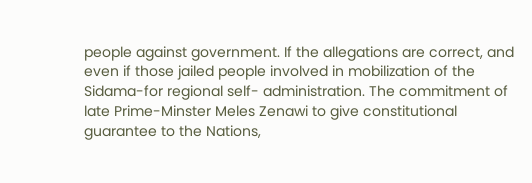people against government. If the allegations are correct, and even if those jailed people involved in mobilization of the Sidama-for regional self- administration. The commitment of late Prime-Minster Meles Zenawi to give constitutional guarantee to the Nations,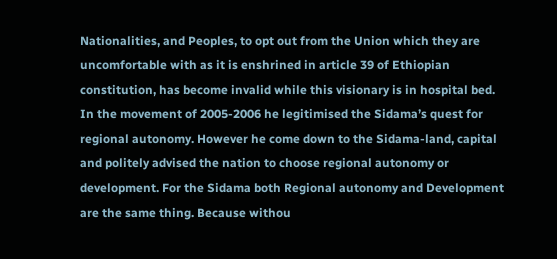Nationalities, and Peoples, to opt out from the Union which they are uncomfortable with as it is enshrined in article 39 of Ethiopian constitution, has become invalid while this visionary is in hospital bed. In the movement of 2005-2006 he legitimised the Sidama’s quest for regional autonomy. However he come down to the Sidama-land, capital and politely advised the nation to choose regional autonomy or development. For the Sidama both Regional autonomy and Development are the same thing. Because withou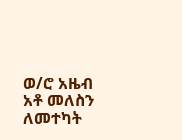ወ/ሮ አዜብ አቶ መለስን ለመተካት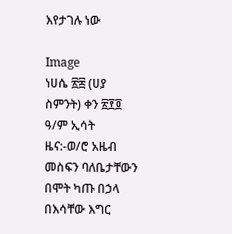እየታገሉ ነው

Image
ነሀሴ ፳፰ (ሀያ ስምንት) ቀን ፳፻፬ ዓ/ም ኢሳት ዜና:-ወ/ሮ አዜብ መስፍን ባለቤታቸውን በሞት ካጡ በኃላ በእሳቸው እግር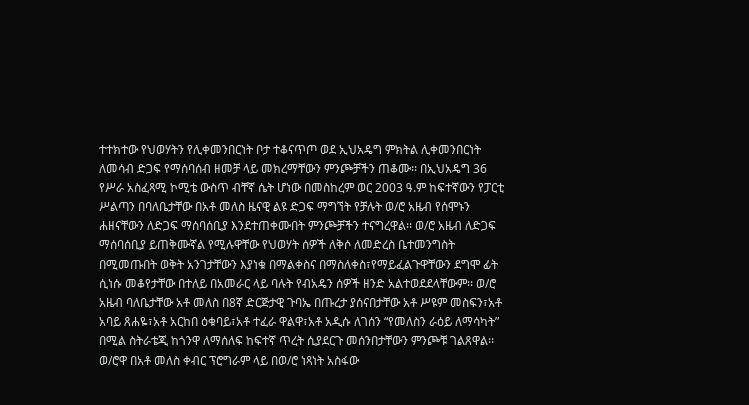ተተክተው የህወሃትን የሊቀመንበርነት ቦታ ተቆናጥጦ ወደ ኢህአዴግ ምክትል ሊቀመንበርነት ለመሳብ ድጋፍ የማሰባሰብ ዘመቻ ላይ መክረማቸውን ምንጮቻችን ጠቆሙ፡፡ በኢህአዴግ 36 የሥራ አስፈጻሚ ኮሚቴ ውስጥ ብቸኛ ሴት ሆነው በመስከረም ወር 2003 ዓ.ም ከፍተኛውን የፓርቲ ሥልጣን በባለቤታቸው በአቶ መለስ ዜናዊ ልዩ ድጋፍ ማግኘት የቻሉት ወ/ሮ አዜብ የሰሞኑን ሐዘናቸውን ለድጋፍ ማሰባሰቢያ እንደተጠቀሙበት ምንጮቻችን ተናግረዋል፡፡ ወ/ሮ አዜብ ለድጋፍ ማሰባሰቢያ ይጠቅሙኛል የሚሉዋቸው የህወሃት ሰዎች ለቅሶ ለመድረስ ቤተመንግስት በሚመጡበት ወቅት አንገታቸውን እያነቁ በማልቀስና በማስለቀስ፣የማይፈልጉዋቸውን ደግሞ ፊት ሲነሱ መቆየታቸው በተለይ በአመራር ላይ ባሉት የብአዴን ሰዎች ዘንድ አልተወደደላቸውም፡፡ ወ/ሮ አዜብ ባለቤታቸው አቶ መለስ በ8ኛ ድርጅታዊ ጉባኤ በጡረታ ያሰናበታቸው አቶ ሥዩም መስፍን፣አቶ አባይ ጸሐዬ፣አቶ አርከበ ዕቁባይ፣አቶ ተፈራ ዋልዋ፣አቶ አዲሱ ለገሰን “የመለስን ራዕይ ለማሳካት” በሚል ስትራቴጂ ከጎንዋ ለማሰለፍ ከፍተኛ ጥረት ሲያደርጉ መሰንበታቸውን ምንጮቹ ገልጸዋል፡፡ ወ/ሮዋ በአቶ መለስ ቀብር ፕሮግራም ላይ በወ/ሮ ነጻነት አስፋው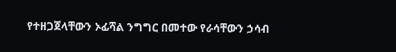የተዘጋጀላቸውን ኦፊሻል ንግግር በመተው የራሳቸውን ኃሳብ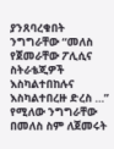ያንጸባረቁበት ንግግራቸው “መለስ የጀመራቸው ፖሊሲና ስትራቴጂዎች እስካልተበከሉና እስካልተበረዙ ድረስ …” የሚለው ንግግራቸው በመለስ ስም ለጀመሩት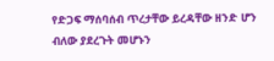የድጋፍ ማሰባሰብ ጥረታቸው ይረዳቸው ዘንድ ሆን ብለው ያደረጉት መሆኑን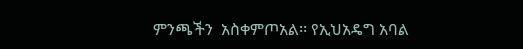ምንጫችን  አስቀምጦአል፡፡ የኢህአዴግ አባል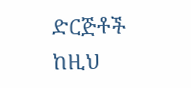ድርጅቶች ከዚህ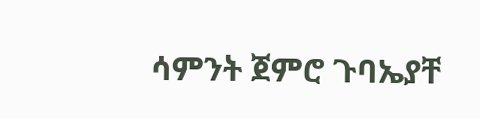ሳምንት ጀምሮ ጉባኤያቸ